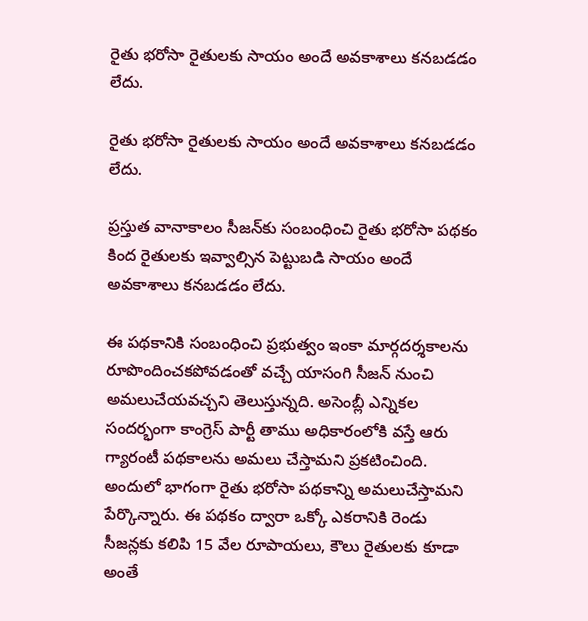రైతు భరోసా రైతులకు సాయం అందే అవకాశాలు కనబడడం లేదు.

రైతు భరోసా రైతులకు సాయం అందే అవకాశాలు కనబడడం లేదు.

ప్రస్తుత వానాకాలం సీజన్‌కు సంబంధించి రైతు భరోసా పథకం కింద రైతులకు ఇవ్వాల్సిన పెట్టుబడి సాయం అందే అవకాశాలు కనబడడం లేదు.

ఈ పథకానికి సంబంధించి ప్రభుత్వం ఇంకా మార్గదర్శకాలను రూపొందించకపోవడంతో వచ్చే యాసంగి సీజన్‌ నుంచి అమలుచేయవచ్చని తెలుస్తున్నది. అసెంబ్లీ ఎన్నికల సందర్భంగా కాంగ్రెస్‌ పార్టీ తాము అధికారంలోకి వస్తే ఆరు గ్యారంటీ పథకాలను అమలు చేస్తామని ప్రకటించింది. అందులో భాగంగా రైతు భరోసా పథకాన్ని అమలుచేస్తామని పేర్కొన్నారు. ఈ పథకం ద్వారా ఒక్కో ఎకరానికి రెండు సీజన్లకు కలిపి 15 వేల రూపాయలు, కౌలు రైతులకు కూడా అంతే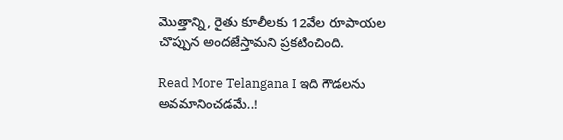మొత్తాన్ని, రైతు కూలీలకు 12వేల రూపాయల చొప్పున అందజేస్తామని ప్రకటించింది.

Read More Telangana I ఇది గౌడలను అవమానించడమే..!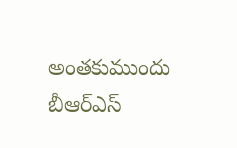అంతకుముందు బీఆర్‌ఎస్‌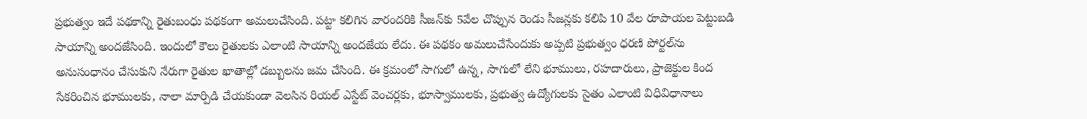ప్రభుత్వం ఇదే పథకాన్ని రైతుబంధు పథకంగా అమలుచేసింది. పట్టా కలిగిన వారందరికి సీజన్‌కు 5వేల చొప్పున రెండు సీజన్లకు కలిపి 10 వేల రూపాయల పెట్టుబడి సాయాన్ని అందజేసింది. ఇందులో కౌలు రైతులకు ఎలాంటి సాయాన్ని అందజేయ లేదు. ఈ పథకం అమలుచేసేందుకు అప్పటి ప్రభుత్వం ధరణి పోర్టల్‌ను అనుసంధానం చేసుకుని నేరుగా రైతుల ఖాతాల్లో డబ్బులను జమ చేసింది. ఈ క్రమంలో సాగులో ఉన్న, సాగులో లేని భూములు, రహదారులు, ప్రాజెక్టుల కింద సేకరించిన భూములకు, నాలా మార్పిడి చేయకుండా వెలసిన రియల్‌ ఎస్టేట్‌ వెంచర్లకు, భూస్వాములకు, ప్రభుత్వ ఉద్యోగులకు సైతం ఎలాంటి విధివిధానాలు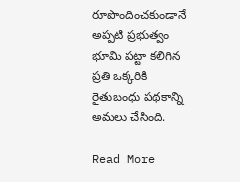రూపొందించకుండానే అప్పటి ప్రభుత్వం భూమి పట్టా కలిగిన ప్రతి ఒక్కరికి రైతుబంధు పథకాన్ని అమలు చేసింది.

Read More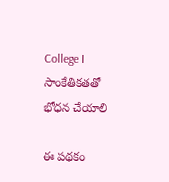College I సాంకేతికతతో భోధన చేయాలి

ఈ పథకం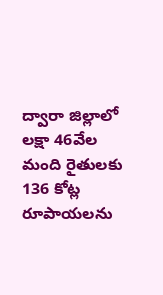ద్వారా జిల్లాలో లక్షా 46వేల మంది రైతులకు 136 కోట్ల రూపాయలను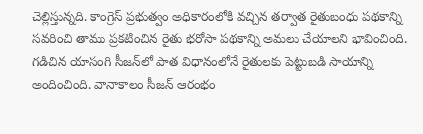చెల్లిస్తున్నది. కాంగ్రెస్‌ ప్రభుత్వం అధికారంలోకి వచ్చిన తర్వాత రైతుబంధు పథకాన్ని సవరించి తాము ప్రకటించిన రైతు భరోసా పథకాన్ని అమలు చేయాలని భావించింది. గడిచిన యాసంగి సీజన్‌లో పాత విధానంలోనే రైతులకు పెట్టుబడి సాయాన్ని అందించింది. వానాకాలం సీజన్‌ ఆరంభం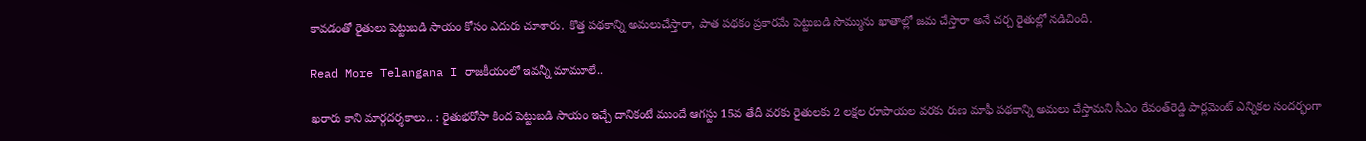కావడంతో రైతులు పెట్టుబడి సాయం కోసం ఎదురు చూశారు. కొత్త పథకాన్ని అమలుచేస్తారా, పాత పథకం ప్రకారమే పెట్టుబడి సొమ్మును ఖాతాల్లో జమ చేస్తారా అనే చర్చ రైతుల్లో నడిచింది.

Read More Telangana I రాజకీయంలో ఇవన్నీ మామూలే..

ఖరారు కాని మార్గదర్శకాలు.. : రైతుభరోసా కింద పెట్టుబడి సాయం ఇచ్చే దానికంటే ముందే ఆగస్టు 15వ తేదీ వరకు రైతులకు 2 లక్షల రూపాయల వరకు రుణ మాఫీ పథకాన్ని అమలు చేస్తామని సీఎం రేవంత్‌రెడ్డి పార్లమెంట్‌ ఎన్నికల సందర్భంగా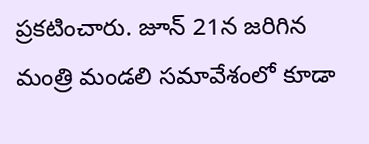ప్రకటించారు. జూన్‌ 21న జరిగిన మంత్రి మండలి సమావేశంలో కూడా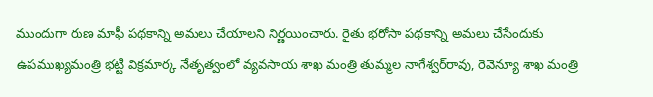ముందుగా రుణ మాఫీ పథకాన్ని అమలు చేయాలని నిర్ణయించారు. రైతు భరోసా పథకాన్ని అమలు చేసేందుకు ఉపముఖ్యమంత్రి భట్టి విక్రమార్క నేతృత్వంలో వ్యవసాయ శాఖ మంత్రి తుమ్మల నాగేశ్వర్‌రావు, రెవెన్యూ శాఖ మంత్రి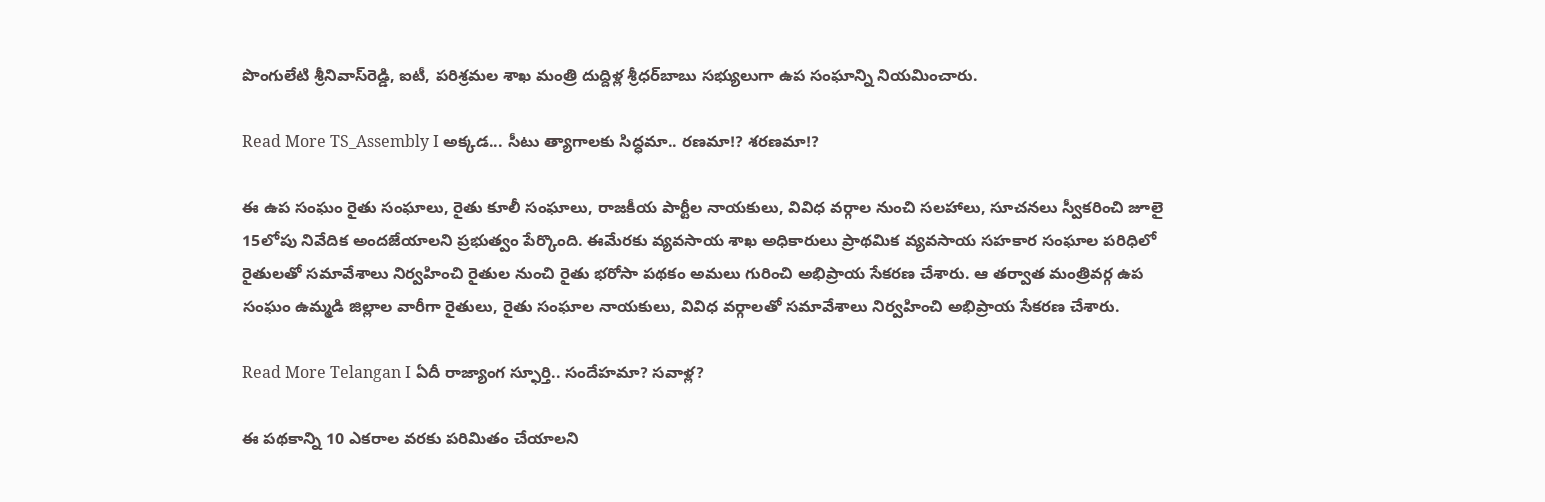పొంగులేటి శ్రీనివాస్‌రెడ్డి, ఐటీ, పరిశ్రమల శాఖ మంత్రి దుద్దిళ్ల శ్రీధర్‌బాబు సభ్యులుగా ఉప సంఘాన్ని నియమించారు.

Read More TS_Assembly I అక్కడ... సీటు త్యాగాలకు సిద్ధమా.. రణమా!? శరణమా!?

ఈ ఉప సంఘం రైతు సంఘాలు, రైతు కూలీ సంఘాలు, రాజకీయ పార్టీల నాయకులు, వివిధ వర్గాల నుంచి సలహాలు, సూచనలు స్వీకరించి జూలై 15లోపు నివేదిక అందజేయాలని ప్రభుత్వం పేర్కొంది. ఈమేరకు వ్యవసాయ శాఖ అధికారులు ప్రాథమిక వ్యవసాయ సహకార సంఘాల పరిధిలో రైతులతో సమావేశాలు నిర్వహించి రైతుల నుంచి రైతు భరోసా పథకం అమలు గురించి అభిప్రాయ సేకరణ చేశారు. ఆ తర్వాత మంత్రివర్గ ఉప సంఘం ఉమ్మడి జిల్లాల వారీగా రైతులు, రైతు సంఘాల నాయకులు, వివిధ వర్గాలతో సమావేశాలు నిర్వహించి అభిప్రాయ సేకరణ చేశారు.

Read More Telangan I ఏదీ రాజ్యాంగ స్ఫూర్తి.. సందేహమా? సవాళ్ల?

ఈ పథకాన్ని 10 ఎకరాల వరకు పరిమితం చేయాలని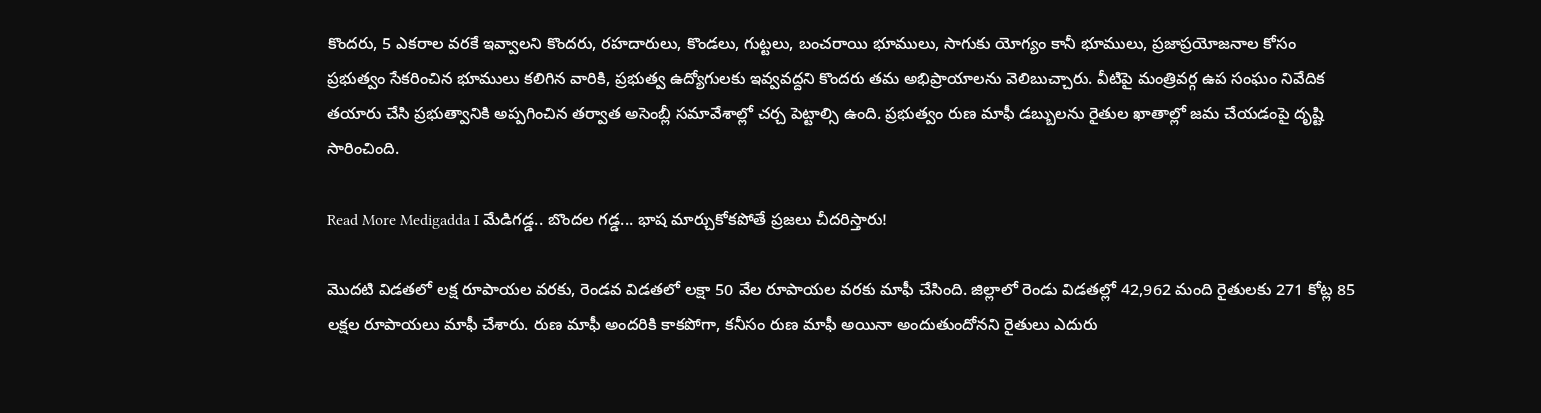కొందరు, 5 ఎకరాల వరకే ఇవ్వాలని కొందరు, రహదారులు, కొండలు, గుట్టలు, బంచరాయి భూములు, సాగుకు యోగ్యం కానీ భూములు, ప్రజాప్రయోజనాల కోసం ప్రభుత్వం సేకరించిన భూములు కలిగిన వారికి, ప్రభుత్వ ఉద్యోగులకు ఇవ్వవద్దని కొందరు తమ అభిప్రాయాలను వెలిబుచ్చారు. వీటిపై మంత్రివర్గ ఉప సంఘం నివేదిక తయారు చేసి ప్రభుత్వానికి అప్పగించిన తర్వాత అసెంబ్లీ సమావేశాల్లో చర్చ పెట్టాల్సి ఉంది. ప్రభుత్వం రుణ మాఫీ డబ్బులను రైతుల ఖాతాల్లో జమ చేయడంపై దృష్టి సారించింది.

Read More Medigadda I మేడిగడ్డ.. బొందల గడ్డ... భాష మార్చుకోకపోతే ప్రజలు చీదరిస్తారు!

మొదటి విడతలో లక్ష రూపాయల వరకు, రెండవ విడతలో లక్షా 50 వేల రూపాయల వరకు మాఫీ చేసింది. జిల్లాలో రెండు విడతల్లో 42,962 మంది రైతులకు 271 కోట్ల 85 లక్షల రూపాయలు మాఫీ చేశారు. రుణ మాఫీ అందరికి కాకపోగా, కనీసం రుణ మాఫీ అయినా అందుతుందోనని రైతులు ఎదురు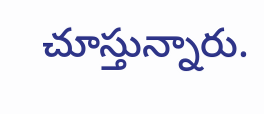చూస్తున్నారు.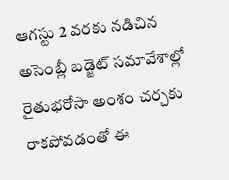ఆగస్టు 2 వరకు నడిచిన అసెంబ్లీ బడ్జెట్‌ సమావేశాల్లో రైతుభరోసా అంశం చర్చకు రాకపోవడంతో ఈ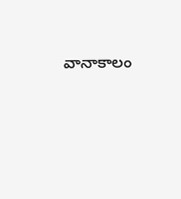వానాకాలం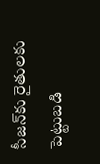సీజన్‌కు రైతులకు పెట్టుబడి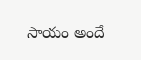సాయం అందే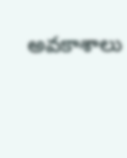అవకాశాలు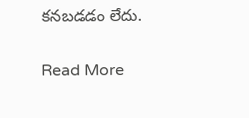కనబడడం లేదు.

Read More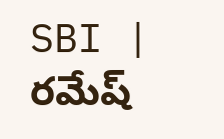SBI | రమేష్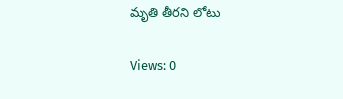మృతి తీరని లోటు

Views: 0